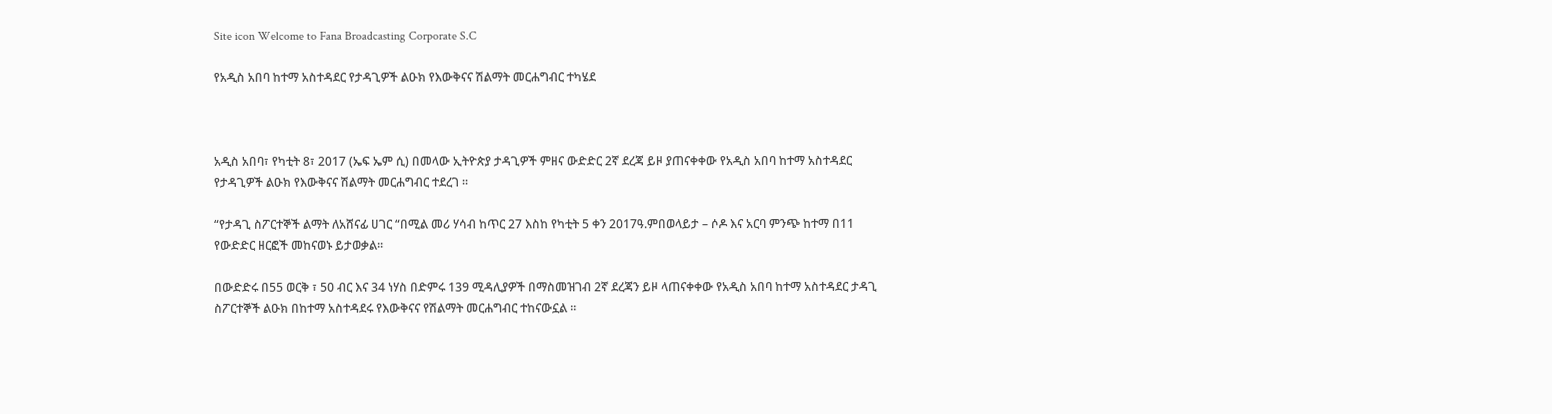Site icon Welcome to Fana Broadcasting Corporate S.C

የአዲስ አበባ ከተማ አስተዳደር የታዳጊዎች ልዑክ የእውቅናና ሽልማት መርሐግብር ተካሄደ



አዲስ አበባ፣ የካቲት 8፣ 2017 (ኤፍ ኤም ሲ) በመላው ኢትዮጵያ ታዳጊዎች ምዘና ውድድር 2ኛ ደረጃ ይዞ ያጠናቀቀው የአዲስ አበባ ከተማ አስተዳደር የታዳጊዎች ልዑክ የእውቅናና ሽልማት መርሐግብር ተደረገ ።

“የታዳጊ ስፖርተኞች ልማት ለአሸናፊ ሀገር “በሚል መሪ ሃሳብ ከጥር 27 እስከ የካቲት 5 ቀን 2017ዓ.ምበወላይታ – ሶዶ እና አርባ ምንጭ ከተማ በ11 የውድድር ዘርፎች መከናወኑ ይታወቃል፡፡

በውድድሩ በ55 ወርቅ ፣ 50 ብር እና 34 ነሃስ በድምሩ 139 ሚዳሊያዎች በማስመዝገብ 2ኛ ደረጃን ይዞ ላጠናቀቀው የአዲስ አበባ ከተማ አስተዳደር ታዳጊ ስፖርተኞች ልዑክ በከተማ አስተዳደሩ የእውቅናና የሽልማት መርሐግብር ተከናውኗል ።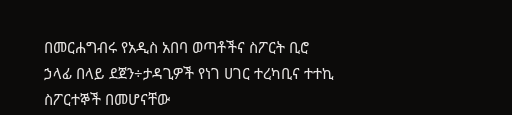በመርሐግብሩ የአዲስ አበባ ወጣቶችና ስፖርት ቢሮ ኃላፊ በላይ ደጀን÷ታዳጊዎች የነገ ሀገር ተረካቢና ተተኪ ስፖርተኞች በመሆናቸው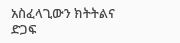አስፈላጊውን ክትትልና ድጋፍ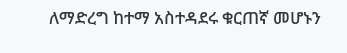ለማድረግ ከተማ አስተዳደሩ ቁርጠኛ መሆኑን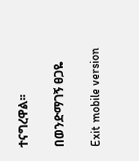ተናግረዋል፡፡

በወንድማገኝ ፀጋዬ

Exit mobile version